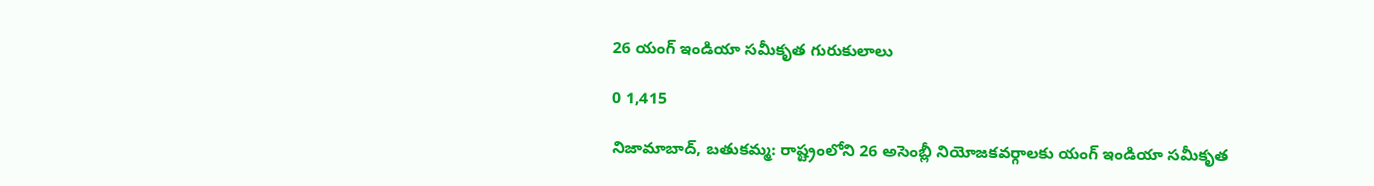26 యంగ్ ఇండియా సమీకృత గురుకులాలు

0 1,415

నిజామాబాద్, బతుకమ్మ: రాష్ట్రంలోని 26 అసెంబ్లీ నియోజకవర్గాలకు యంగ్‌ ఇండియా సమీకృత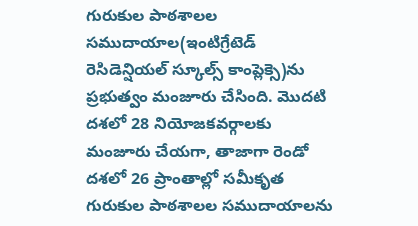గురుకుల పాఠశాలల సముదాయాల(ఇంటిగ్రేటెడ్‌ రెసిడెన్షియల్‌ స్కూల్స్‌ కాంప్లెక్సె)ను ప్రభుత్వం మంజూరు చేసింది. మొదటి దశలో 28 నియోజకవర్గాలకు మంజూరు చేయగా, తాజాగా రెండో దశలో 26 ప్రాంతాల్లో సమీకృత గురుకుల పాఠశాలల సముదాయాలను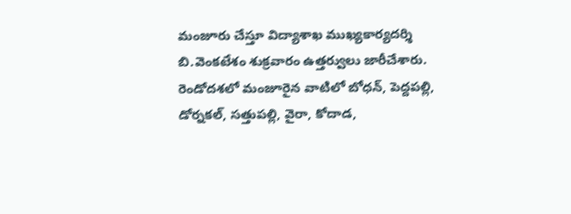మంజూరు చేస్తూ విద్యాశాఖ ముఖ్యకార్యదర్శి బి.వెంకటేశం శుక్రవారం ఉత్తర్వులు జారీచేశారు. రెండోదశలో మంజూరైన వాటిలో బోధన్, పెద్దపల్లి, డోర్నకల్, సత్తుపల్లి, వైరా, కోదాడ,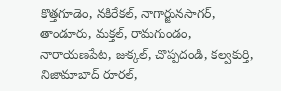కొత్తగూడెం, నకిరేకల్, నాగార్జునసాగర్, తాండూరు, మక్తల్, రామగుండం, నారాయణపేట, జుక్కల్, చొప్పదండి, కల్వకుర్తి, నిజామాబాద్‌ రూరల్,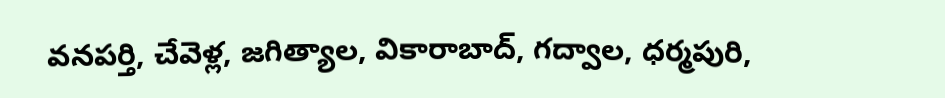వనపర్తి, చేవెళ్ల, జగిత్యాల, వికారాబాద్, గద్వాల, ధర్మపురి,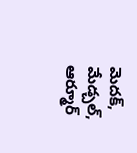మెదక్, మేడ్చల్, ఆర్మూర్‌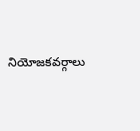నియోజకవర్గాలు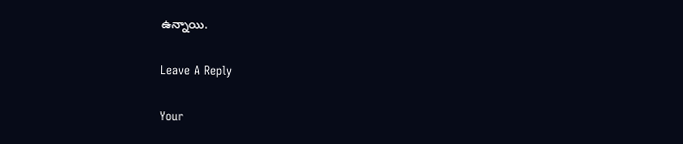ఉన్నాయి.

Leave A Reply

Your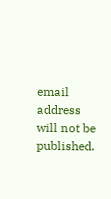email address will not be published.